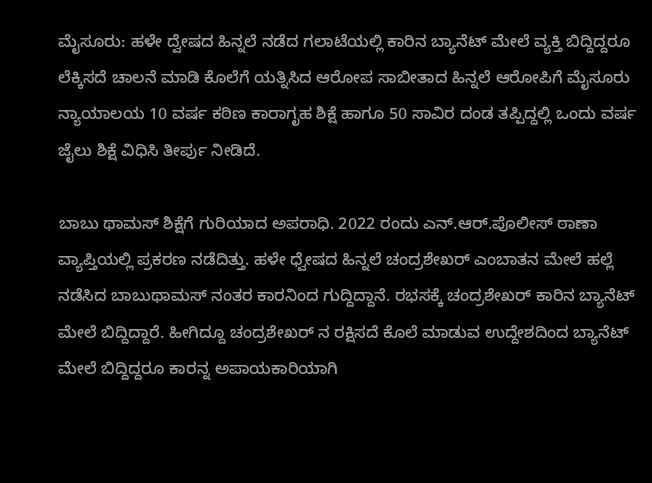ಮೈಸೂರು: ಹಳೇ ದ್ವೇಷದ ಹಿನ್ನಲೆ ನಡೆದ ಗಲಾಟೆಯಲ್ಲಿ ಕಾರಿನ ಬ್ಯಾನೆಟ್ ಮೇಲೆ ವ್ಯಕ್ತಿ ಬಿದ್ದಿದ್ದರೂ ಲೆಕ್ಕಿಸದೆ ಚಾಲನೆ ಮಾಡಿ ಕೊಲೆಗೆ ಯತ್ನಿಸಿದ ಆರೋಪ ಸಾಬೀತಾದ ಹಿನ್ನಲೆ ಆರೋಪಿಗೆ ಮೈಸೂರು ನ್ಯಾಯಾಲಯ 10 ವರ್ಷ ಕಠಿಣ ಕಾರಾಗೃಹ ಶಿಕ್ಷೆ ಹಾಗೂ 50 ಸಾವಿರ ದಂಡ ತಪ್ಪಿದ್ದಲ್ಲಿ ಒಂದು ವರ್ಷ ಜೈಲು ಶಿಕ್ಷೆ ವಿಧಿಸಿ ತೀರ್ಪು ನೀಡಿದೆ.

ಬಾಬು ಥಾಮಸ್ ಶಿಕ್ಷೆಗೆ ಗುರಿಯಾದ ಅಪರಾಧಿ. 2022 ರಂದು ಎನ್.ಆರ್.ಪೊಲೀಸ್ ಠಾಣಾ ವ್ಯಾಪ್ತಿಯಲ್ಲಿ ಪ್ರಕರಣ ನಡೆದಿತ್ತು. ಹಳೇ ಧ್ವೇಷದ ಹಿನ್ನಲೆ ಚಂದ್ರಶೇಖರ್ ಎಂಬಾತನ ಮೇಲೆ ಹಲ್ಲೆ ನಡೆಸಿದ ಬಾಬುಥಾಮಸ್ ನಂತರ ಕಾರನಿಂದ ಗುದ್ದಿದ್ದಾನೆ. ರಭಸಕ್ಕೆ ಚಂದ್ರಶೇಖರ್ ಕಾರಿನ ಬ್ಯಾನೆಟ್ ಮೇಲೆ ಬಿದ್ದಿದ್ದಾರೆ. ಹೀಗಿದ್ದೂ ಚಂದ್ರಶೇಖರ್ ನ ರಕ್ಷಿಸದೆ ಕೊಲೆ ಮಾಡುವ ಉದ್ದೇಶದಿಂದ ಬ್ಯಾನೆಟ್ ಮೇಲೆ ಬಿದ್ದಿದ್ದರೂ ಕಾರನ್ನ ಅಪಾಯಕಾರಿಯಾಗಿ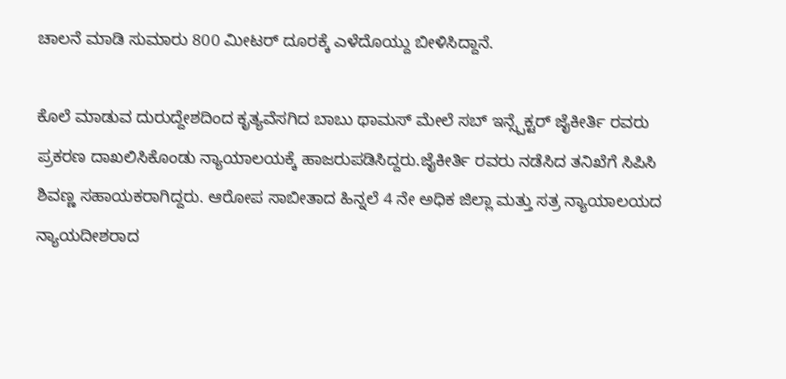ಚಾಲನೆ ಮಾಡಿ ಸುಮಾರು 800 ಮೀಟರ್ ದೂರಕ್ಕೆ ಎಳೆದೊಯ್ದು ಬೀಳಿಸಿದ್ದಾನೆ.

ಕೊಲೆ ಮಾಡುವ ದುರುದ್ದೇಶದಿಂದ ಕೃತ್ಯವೆಸಗಿದ ಬಾಬು ಥಾಮಸ್ ಮೇಲೆ ಸಬ್ ಇನ್ಸ್ಪೆಕ್ಟರ್ ಜೈಕೀರ್ತಿ ರವರು ಪ್ರಕರಣ ದಾಖಲಿಸಿಕೊಂಡು ನ್ಯಾಯಾಲಯಕ್ಕೆ ಹಾಜರುಪಡಿಸಿದ್ದರು.ಜೈಕೀರ್ತಿ ರವರು ನಡೆಸಿದ ತನಿಖೆಗೆ ಸಿಪಿಸಿ ಶಿವಣ್ಣ ಸಹಾಯಕರಾಗಿದ್ದರು. ಆರೋಪ ಸಾಬೀತಾದ ಹಿನ್ನಲೆ 4 ನೇ ಅಧಿಕ ಜಿಲ್ಲಾ ಮತ್ತು ಸತ್ರ ನ್ಯಾಯಾಲಯದ ನ್ಯಾಯದೀಶರಾದ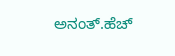ಅನಂತ್.ಹೆಚ್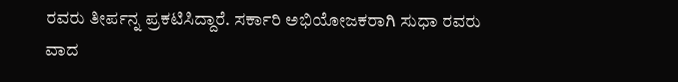ರವರು ತೀರ್ಪನ್ನ ಪ್ರಕಟಿಸಿದ್ದಾರೆ. ಸರ್ಕಾರಿ ಅಭಿಯೋಜಕರಾಗಿ ಸುಧಾ ರವರು ವಾದ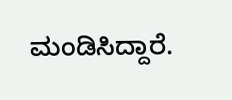ಮಂಡಿಸಿದ್ದಾರೆ.